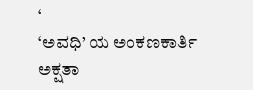‘
‘ಅವಧಿ’ ಯ ಅಂಕಣಕಾರ್ತಿ ಅಕ್ಷತಾ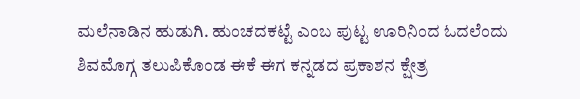ಮಲೆನಾಡಿನ ಹುಡುಗಿ. ಹುಂಚದಕಟ್ಟೆ ಎಂಬ ಪುಟ್ಟ ಊರಿನಿಂದ ಓದಲೆಂದು ಶಿವಮೊಗ್ಗ ತಲುಪಿಕೊಂಡ ಈಕೆ ಈಗ ಕನ್ನಡದ ಪ್ರಕಾಶನ ಕ್ಷೇತ್ರ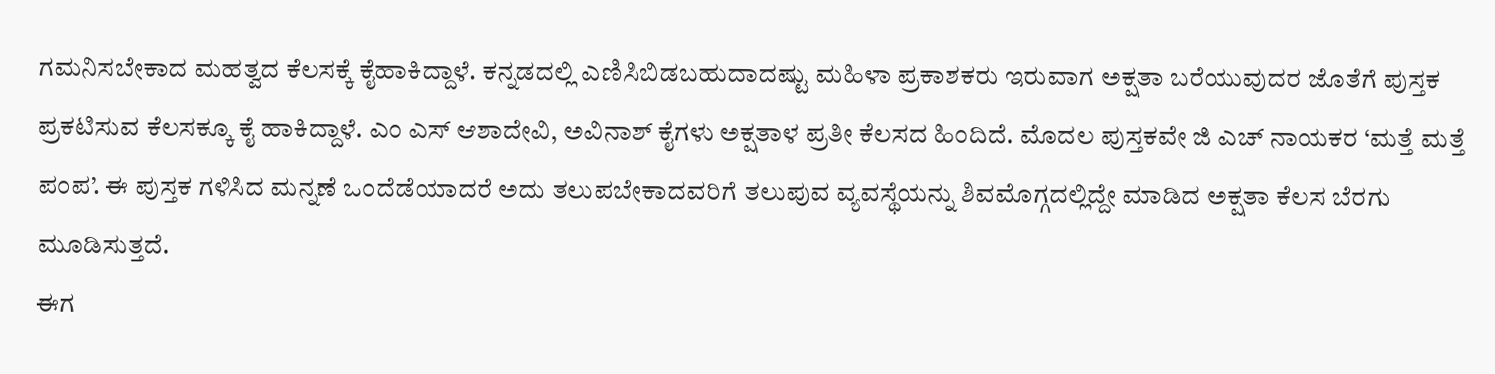ಗಮನಿಸಬೇಕಾದ ಮಹತ್ವದ ಕೆಲಸಕ್ಕೆ ಕೈಹಾಕಿದ್ದಾಳೆ. ಕನ್ನಡದಲ್ಲಿ ಎಣಿಸಿಬಿಡಬಹುದಾದಷ್ಟು ಮಹಿಳಾ ಪ್ರಕಾಶಕರು ಇರುವಾಗ ಅಕ್ಷತಾ ಬರೆಯುವುದರ ಜೊತೆಗೆ ಪುಸ್ತಕ ಪ್ರಕಟಿಸುವ ಕೆಲಸಕ್ಕೂ ಕೈ ಹಾಕಿದ್ದಾಳೆ. ಎಂ ಎಸ್ ಆಶಾದೇವಿ, ಅವಿನಾಶ್ ಕೈಗಳು ಅಕ್ಷತಾಳ ಪ್ರತೀ ಕೆಲಸದ ಹಿಂದಿದೆ. ಮೊದಲ ಪುಸ್ತಕವೇ ಜಿ ಎಚ್ ನಾಯಕರ ‘ಮತ್ತೆ ಮತ್ತೆ ಪಂಪ’. ಈ ಪುಸ್ತಕ ಗಳಿಸಿದ ಮನ್ನಣೆ ಒಂದೆಡೆಯಾದರೆ ಅದು ತಲುಪಬೇಕಾದವರಿಗೆ ತಲುಪುವ ವ್ಯವಸ್ಥೆಯನ್ನು ಶಿವಮೊಗ್ಗದಲ್ಲಿದ್ದೇ ಮಾಡಿದ ಅಕ್ಷತಾ ಕೆಲಸ ಬೆರಗು ಮೂಡಿಸುತ್ತದೆ.
ಈಗ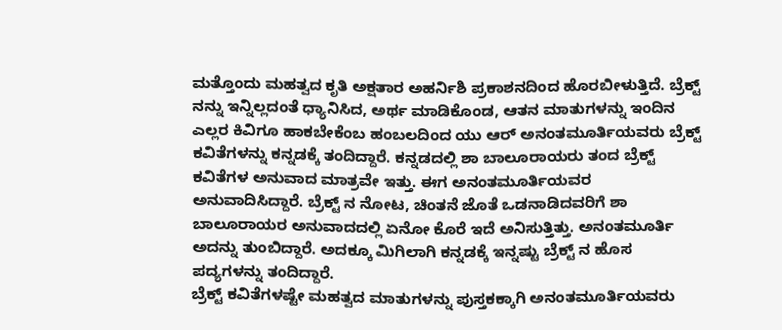ಮತ್ತೊಂದು ಮಹತ್ವದ ಕೃತಿ ಅಕ್ಷತಾರ ಅಹರ್ನಿಶಿ ಪ್ರಕಾಶನದಿಂದ ಹೊರಬೀಳುತ್ತಿದೆ. ಬ್ರೆಕ್ಟ್ ನನ್ನು ಇನ್ನಿಲ್ಲದಂತೆ ಧ್ಯಾನಿಸಿದ, ಅರ್ಥ ಮಾಡಿಕೊಂಡ, ಆತನ ಮಾತುಗಳನ್ನು ಇಂದಿನ ಎಲ್ಲರ ಕಿವಿಗೂ ಹಾಕಬೇಕೆಂಬ ಹಂಬಲದಿಂದ ಯು ಆರ್ ಅನಂತಮೂರ್ತಿಯವರು ಬ್ರೆಕ್ಟ್ ಕವಿತೆಗಳನ್ನು ಕನ್ನಡಕ್ಕೆ ತಂದಿದ್ದಾರೆ. ಕನ್ನಡದಲ್ಲಿ ಶಾ ಬಾಲೂರಾಯರು ತಂದ ಬ್ರೆಕ್ಟ್ ಕವಿತೆಗಳ ಅನುವಾದ ಮಾತ್ರವೇ ಇತ್ತು. ಈಗ ಅನಂತಮೂರ್ತಿಯವರ ಅನುವಾದಿಸಿದ್ದಾರೆ. ಬ್ರೆಕ್ಟ್ ನ ನೋಟ, ಚಿಂತನೆ ಜೊತೆ ಒಡನಾಡಿದವರಿಗೆ ಶಾ ಬಾಲೂರಾಯರ ಅನುವಾದದಲ್ಲಿ ಏನೋ ಕೊರೆ ಇದೆ ಅನಿಸುತ್ತಿತ್ತು. ಅನಂತಮೂರ್ತಿ ಅದನ್ನು ತುಂಬಿದ್ದಾರೆ. ಅದಕ್ಕೂ ಮಿಗಿಲಾಗಿ ಕನ್ನಡಕ್ಕೆ ಇನ್ನಷ್ಟು ಬ್ರೆಕ್ಟ್ ನ ಹೊಸ ಪದ್ಯಗಳನ್ನು ತಂದಿದ್ದಾರೆ.
ಬ್ರೆಕ್ಟ್ ಕವಿತೆಗಳಷ್ಟೇ ಮಹತ್ವದ ಮಾತುಗಳನ್ನು ಪುಸ್ತಕಕ್ಕಾಗಿ ಅನಂತಮೂರ್ತಿಯವರು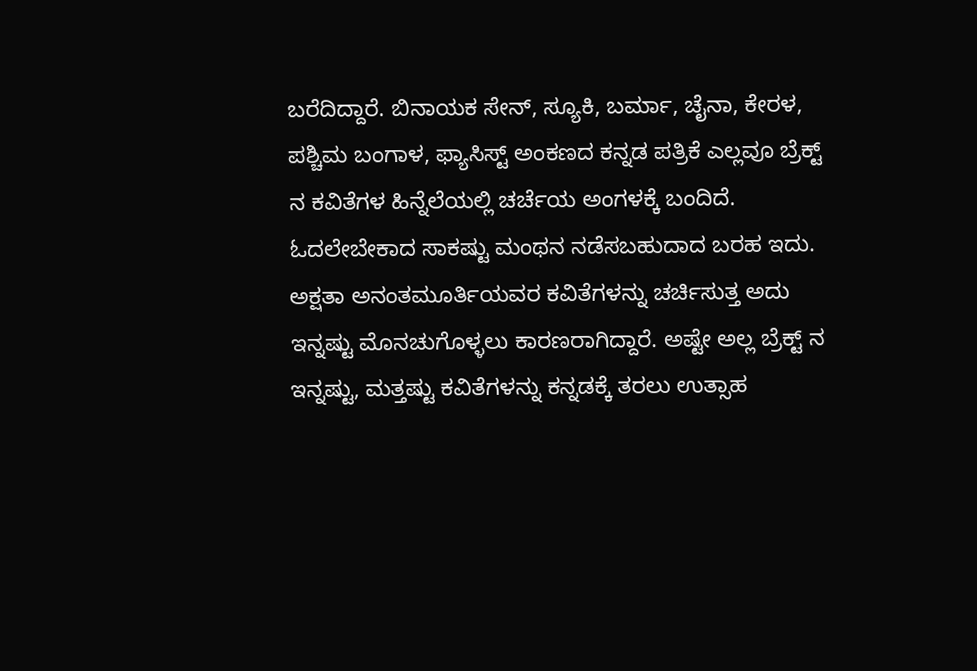ಬರೆದಿದ್ದಾರೆ. ಬಿನಾಯಕ ಸೇನ್, ಸ್ಯೂಕಿ, ಬರ್ಮಾ, ಚೈನಾ, ಕೇರಳ, ಪಶ್ಚಿಮ ಬಂಗಾಳ, ಫ್ಯಾಸಿಸ್ಟ್ ಅಂಕಣದ ಕನ್ನಡ ಪತ್ರಿಕೆ ಎಲ್ಲವೂ ಬ್ರೆಕ್ಟ್ ನ ಕವಿತೆಗಳ ಹಿನ್ನೆಲೆಯಲ್ಲಿ ಚರ್ಚೆಯ ಅಂಗಳಕ್ಕೆ ಬಂದಿದೆ. ಓದಲೇಬೇಕಾದ ಸಾಕಷ್ಟು ಮಂಥನ ನಡೆಸಬಹುದಾದ ಬರಹ ಇದು.
ಅಕ್ಷತಾ ಅನಂತಮೂರ್ತಿಯವರ ಕವಿತೆಗಳನ್ನು ಚರ್ಚಿಸುತ್ತ ಅದು ಇನ್ನಷ್ಟು ಮೊನಚುಗೊಳ್ಳಲು ಕಾರಣರಾಗಿದ್ದಾರೆ. ಅಷ್ಟೇ ಅಲ್ಲ ಬ್ರೆಕ್ಟ್ ನ ಇನ್ನಷ್ಟು, ಮತ್ತಷ್ಟು ಕವಿತೆಗಳನ್ನು ಕನ್ನಡಕ್ಕೆ ತರಲು ಉತ್ಸಾಹ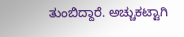ತುಂಬಿದ್ದಾರೆ. ಅಚ್ಚುಕಟ್ಟಾಗಿ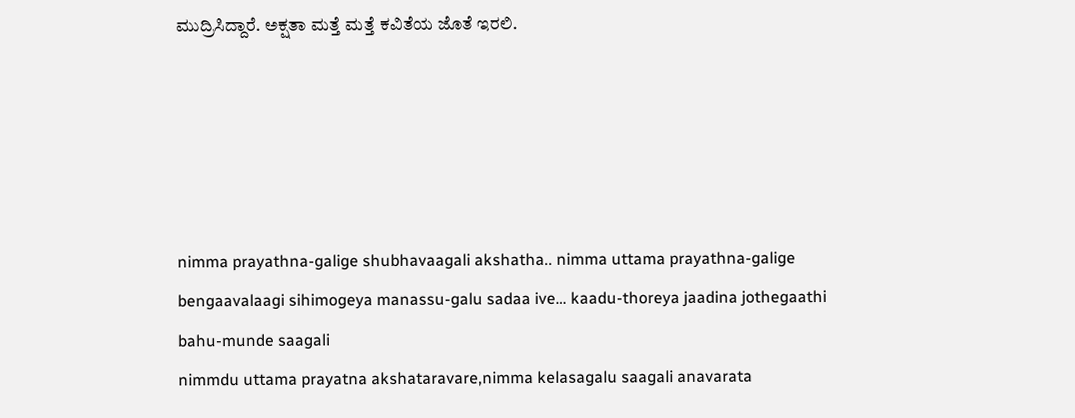ಮುದ್ರಿಸಿದ್ದಾರೆ. ಅಕ್ಷತಾ ಮತ್ತೆ ಮತ್ತೆ ಕವಿತೆಯ ಜೊತೆ ಇರಲಿ.





nimma prayathna-galige shubhavaagali akshatha.. nimma uttama prayathna-galige bengaavalaagi sihimogeya manassu-galu sadaa ive… kaadu-thoreya jaadina jothegaathi bahu-munde saagali
nimmdu uttama prayatna akshataravare,nimma kelasagalu saagali anavarata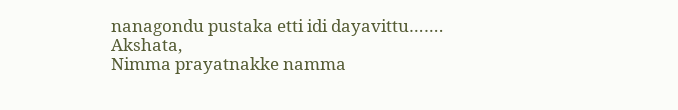nanagondu pustaka etti idi dayavittu…….
Akshata,
Nimma prayatnakke namma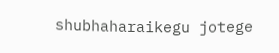shubhaharaikegu jotege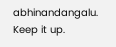abhinandangalu.
Keep it up.